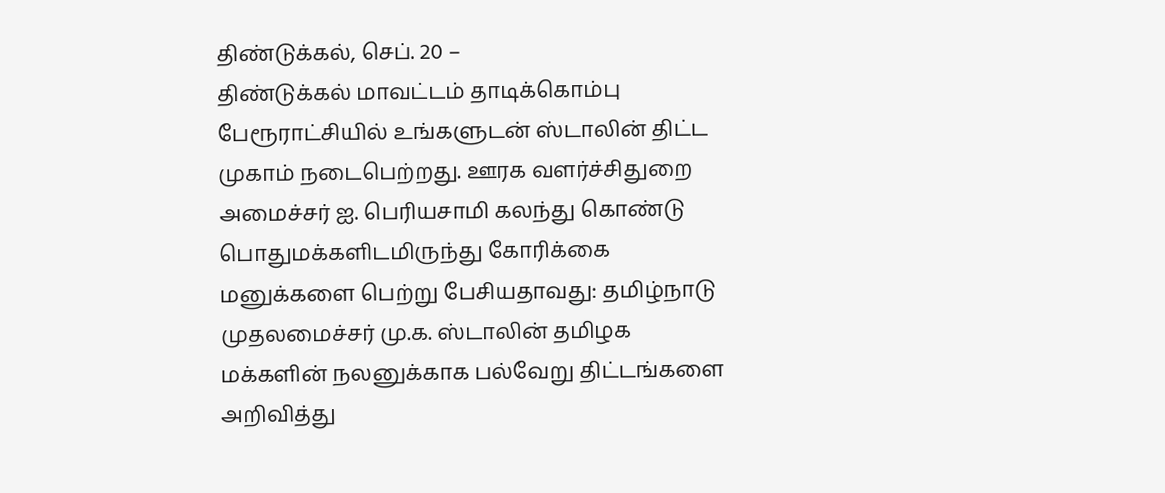திண்டுக்கல், செப். 20 –
திண்டுக்கல் மாவட்டம் தாடிக்கொம்பு பேரூராட்சியில் உங்களுடன் ஸ்டாலின் திட்ட முகாம் நடைபெற்றது. ஊரக வளர்ச்சிதுறை அமைச்சர் ஐ. பெரியசாமி கலந்து கொண்டு பொதுமக்களிடமிருந்து கோரிக்கை மனுக்களை பெற்று பேசியதாவது: தமிழ்நாடு முதலமைச்சர் மு.க. ஸ்டாலின் தமிழக மக்களின் நலனுக்காக பல்வேறு திட்டங்களை அறிவித்து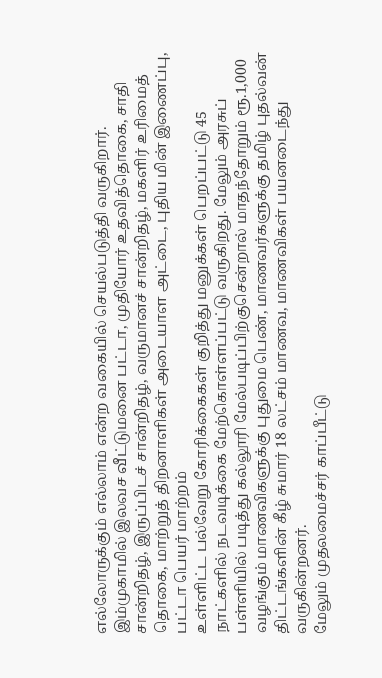எல்லோருக்கும் எல்லாம் என்ற வகையில் செயல்படுத்தி வருகிறார்.
இம்முகாமில் இலவச வீட்டுமனை பட்டா, முதியோர் உதவித்தொகை, சாதி சான்றிதழ், இருப்பிடச் சான்றிதழ், வருமானச் சான்றிதழ், மகளிர் உரிமைத் தொகை, மாற்றுத் திறனாளிகள் அடையாள அட்டை, புதிய மின் இணைப்பு, பட்டா பெயர் மாற்றம்
உள்ளிட்ட பல்வேறு கோரிக்கைகள் குறித்து மனுக்கள் பெறப்பட்டு 45 நாட்களில் நடவடிக்கை மேற்கொள்ளப்பட்டு வருகிறது. மேலும் அரசுப் பள்ளியில் படித்து கல்லூரி மேல்படிப்பிற்குசென்றால் மாதந்தோறும் ரூ.1,000 வழங்கும் மாணவிகளுக்கு புதுமை பெண், மாணவர்களுக்கு தமிழ் புதல்வன் திட்டங்களின் கீழ் சுமார் 18 லட்சம் மாணவ, மாணவிகள் பயனடைந்து வருகின்றனர்.
மேலும் முதலமைச்சர் காப்பீட்டு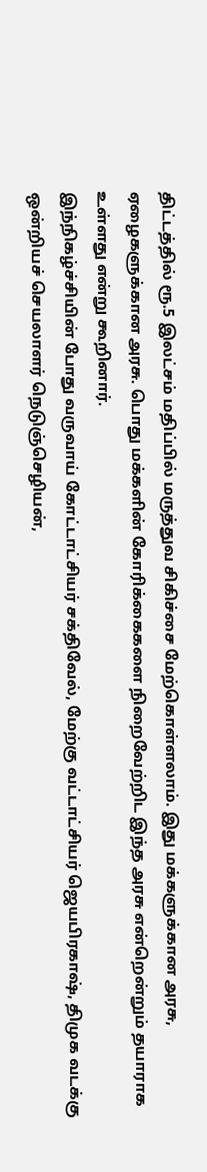திட்டத்தில் ரூ.5 இலட்சம் மதிப்பில் மருத்துவ சிகிச்சை மேற்கொள்ளலாம். இது மக்களுக்கான அரசு, ஏழைகளுக்கான அரசு. பொது மக்களின் கோரிக்கைகளை நிறைவேற்றிட இந்த அரசு என்றென்றும் தயாராக உள்ளது என்று கூறினார்.
இந்நிகழ்ச்சியின் போது வருவாய் கோட்டாட்சியர் சக்திவேல், மேற்கு வட்டாட்சியர் ஜெயபிரகாஷ், திமுக வடக்கு ஒன்றியச் செயலாளர் நெடுஞ்செழியன்,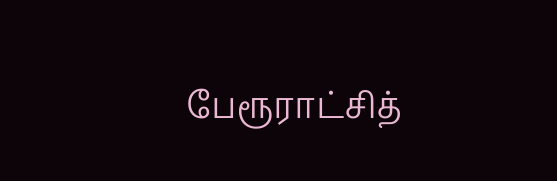பேரூராட்சித்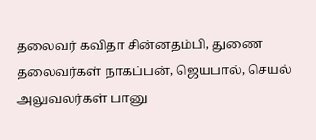தலைவர் கவிதா சின்னதம்பி, துணை தலைவர்கள் நாகப்பன், ஜெயபால், செயல் அலுவலர்கள் பானு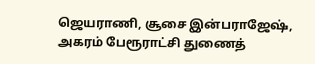ஜெயராணி, சூசை இன்பராஜேஷ், அகரம் பேரூராட்சி துணைத்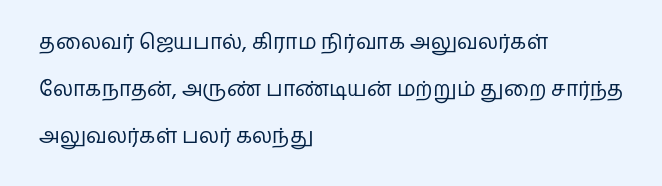தலைவர் ஜெயபால், கிராம நிர்வாக அலுவலர்கள் லோகநாதன், அருண் பாண்டியன் மற்றும் துறை சார்ந்த அலுவலர்கள் பலர் கலந்து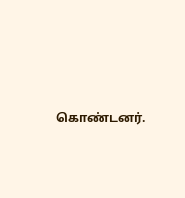கொண்டனர்.